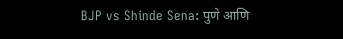BJP vs Shinde Sena: पुणे आणि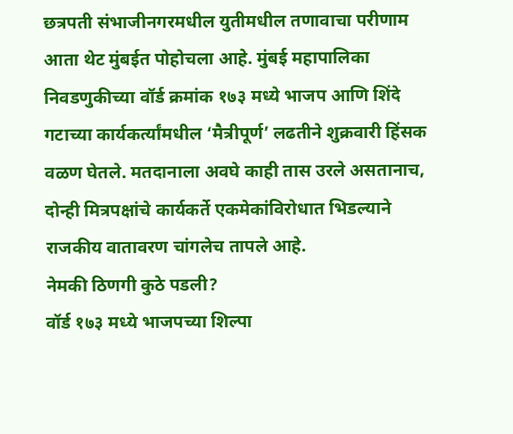छत्रपती संभाजीनगरमधील युतीमधील तणावाचा परीणाम आता थेट मुंबईत पोहोचला आहे. मुंबई महापालिका निवडणुकीच्या वॉर्ड क्रमांक १७३ मध्ये भाजप आणि शिंदे गटाच्या कार्यकर्त्यांमधील ‘मैत्रीपूर्ण’ लढतीने शुक्रवारी हिंसक वळण घेतले. मतदानाला अवघे काही तास उरले असतानाच, दोन्ही मित्रपक्षांचे कार्यकर्ते एकमेकांविरोधात भिडल्याने राजकीय वातावरण चांगलेच तापले आहे.
नेमकी ठिणगी कुठे पडली?
वॉर्ड १७३ मध्ये भाजपच्या शिल्पा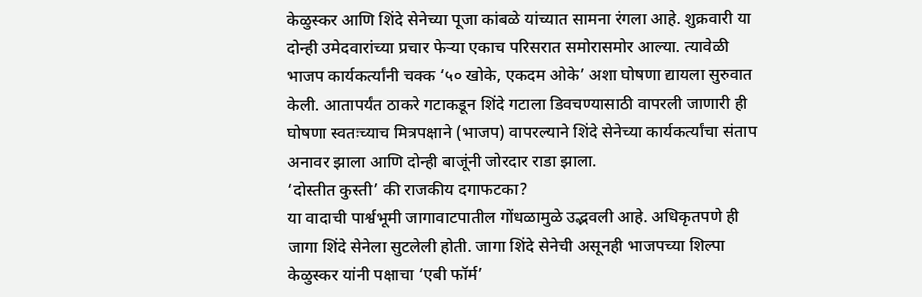केळुस्कर आणि शिंदे सेनेच्या पूजा कांबळे यांच्यात सामना रंगला आहे. शुक्रवारी या दोन्ही उमेदवारांच्या प्रचार फेऱ्या एकाच परिसरात समोरासमोर आल्या. त्यावेळी भाजप कार्यकर्त्यांनी चक्क ‘५० खोके, एकदम ओके’ अशा घोषणा द्यायला सुरुवात केली. आतापर्यंत ठाकरे गटाकडून शिंदे गटाला डिवचण्यासाठी वापरली जाणारी ही घोषणा स्वतःच्याच मित्रपक्षाने (भाजप) वापरल्याने शिंदे सेनेच्या कार्यकर्त्यांचा संताप अनावर झाला आणि दोन्ही बाजूंनी जोरदार राडा झाला.
‘दोस्तीत कुस्ती’ की राजकीय दगाफटका?
या वादाची पार्श्वभूमी जागावाटपातील गोंधळामुळे उद्भवली आहे. अधिकृतपणे ही जागा शिंदे सेनेला सुटलेली होती. जागा शिंदे सेनेची असूनही भाजपच्या शिल्पा केळुस्कर यांनी पक्षाचा ‘एबी फॉर्म’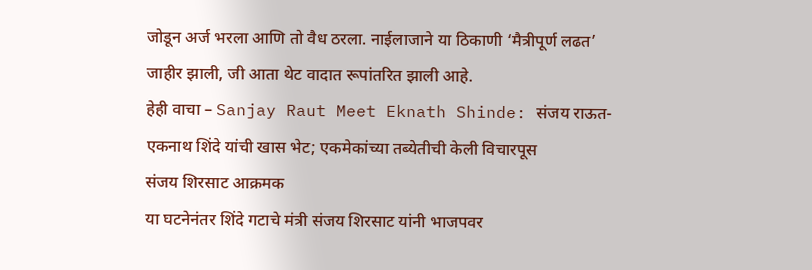जोडून अर्ज भरला आणि तो वैध ठरला. नाईलाजाने या ठिकाणी ‘मैत्रीपूर्ण लढत’ जाहीर झाली, जी आता थेट वादात रूपांतरित झाली आहे.
हेही वाचा – Sanjay Raut Meet Eknath Shinde: संजय राऊत-एकनाथ शिंदे यांची खास भेट; एकमेकांच्या तब्येतीची केली विचारपूस
संजय शिरसाट आक्रमक
या घटनेनंतर शिंदे गटाचे मंत्री संजय शिरसाट यांनी भाजपवर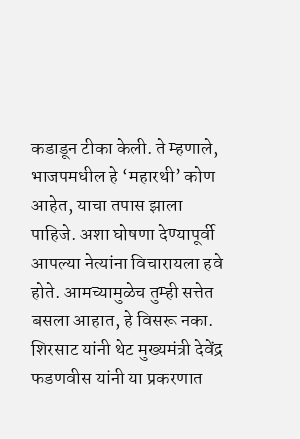कडाडून टीका केली. ते म्हणाले, भाजपमधील हे ‘महारथी’ कोण आहेत, याचा तपास झाला पाहिजे. अशा घोषणा देण्यापूर्वी आपल्या नेत्यांना विचारायला हवे होते. आमच्यामुळेच तुम्ही सत्तेत बसला आहात, हे विसरू नका. शिरसाट यांनी थेट मुख्यमंत्री देवेंद्र फडणवीस यांनी या प्रकरणात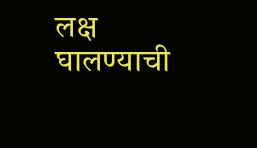लक्ष घालण्याची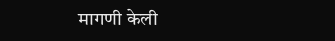मागणी केली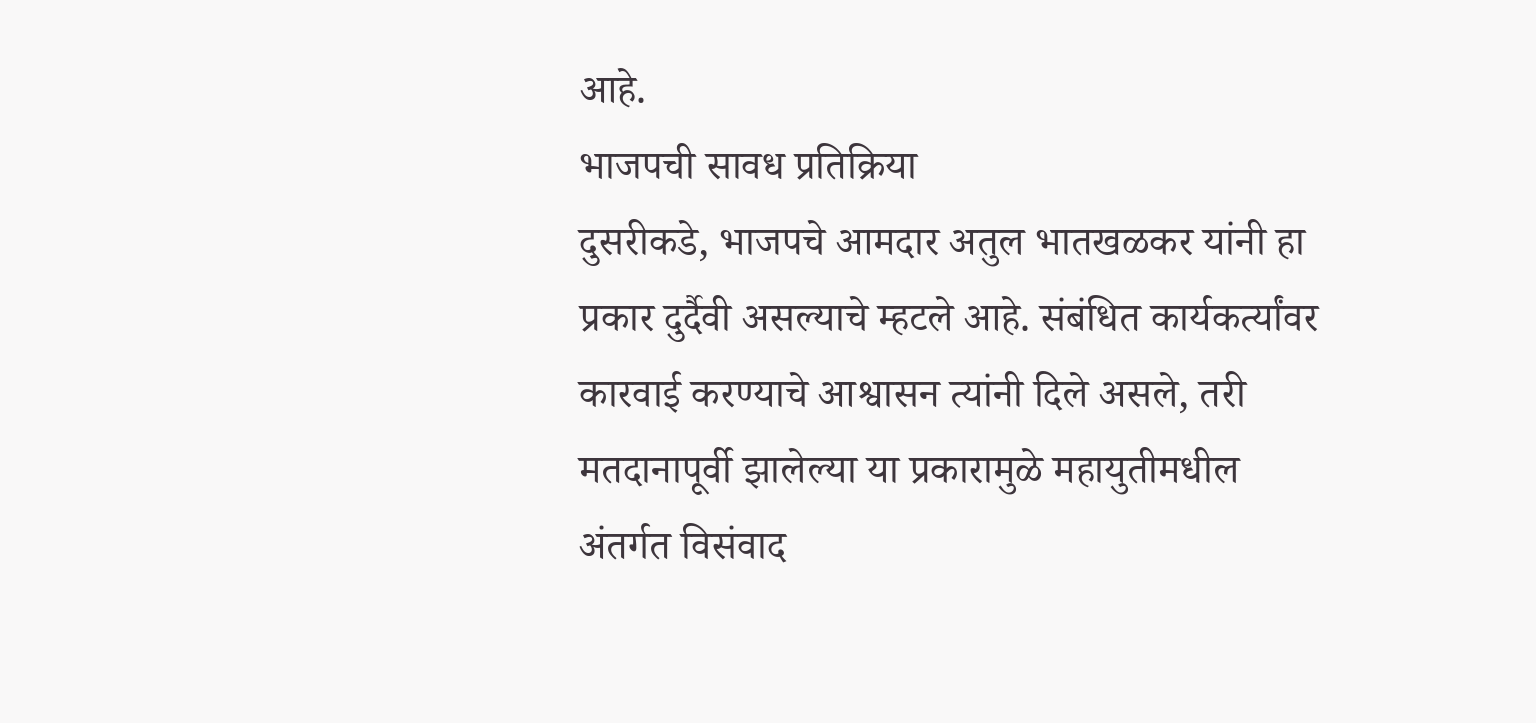आहे.
भाजपची सावध प्रतिक्रिया
दुसरीकडे, भाजपचे आमदार अतुल भातखळकर यांनी हा प्रकार दुर्दैवी असल्याचे म्हटले आहे. संबंधित कार्यकर्त्यांवर कारवाई करण्याचे आश्वासन त्यांनी दिले असले, तरी मतदानापूर्वी झालेल्या या प्रकारामुळे महायुतीमधील अंतर्गत विसंवाद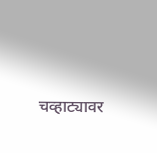चव्हाट्यावर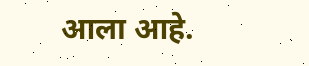आला आहे.